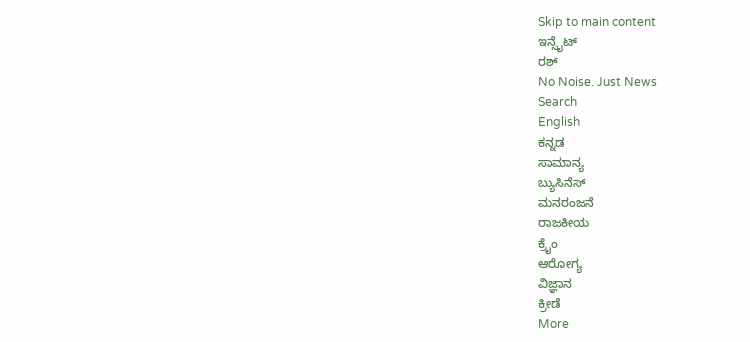Skip to main content
ಇನ್ಸೈಟ್
ರಶ್
No Noise. Just News
Search
English
ಕನ್ನಡ
ಸಾಮಾನ್ಯ
ಬ್ಯುಸಿನೆಸ್
ಮನರಂಜನೆ
ರಾಜಕೀಯ
ಕ್ರೈಂ
ಆರೋಗ್ಯ
ವಿಜ್ಞಾನ
ಕ್ರೀಡೆ
More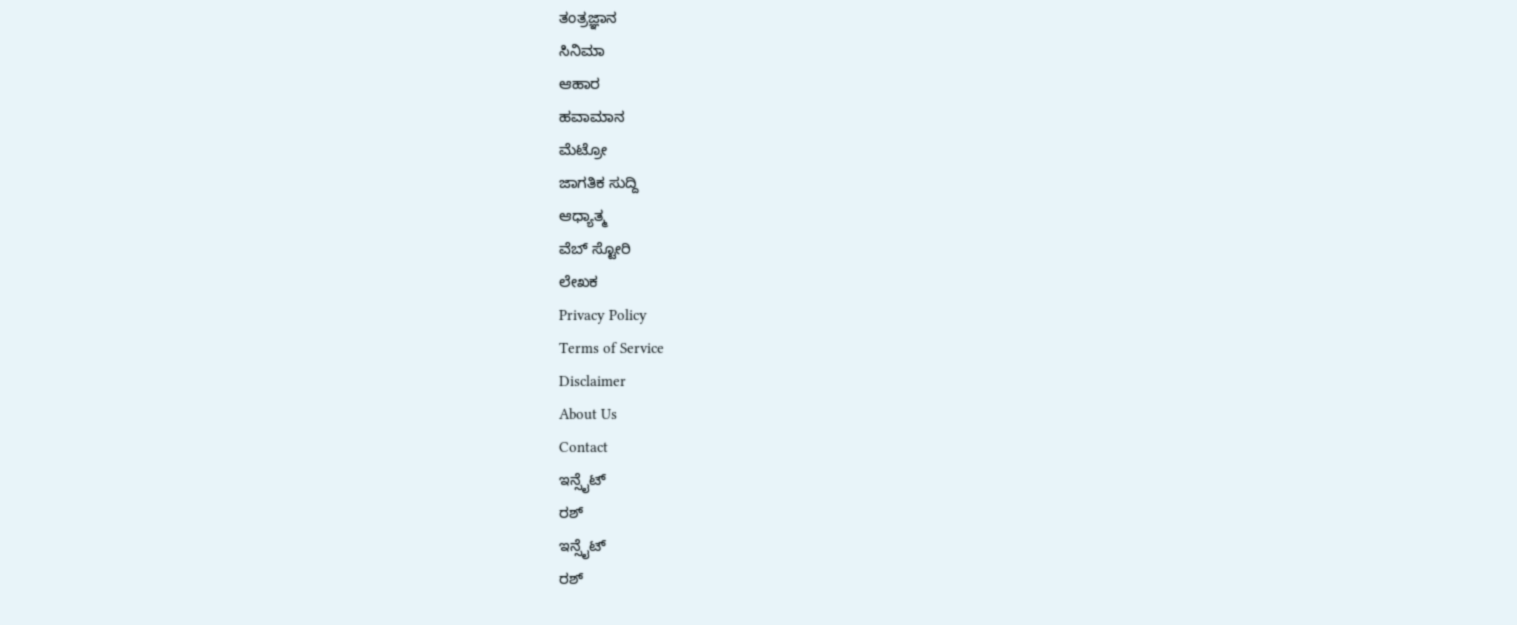ತಂತ್ರಜ್ಞಾನ
ಸಿನಿಮಾ
ಆಹಾರ
ಹವಾಮಾನ
ಮೆಟ್ರೋ
ಜಾಗತಿಕ ಸುದ್ದಿ
ಆಧ್ಯಾತ್ಮ
ವೆಬ್ ಸ್ಟೋರಿ
ಲೇಖಕ
Privacy Policy
Terms of Service
Disclaimer
About Us
Contact
ಇನ್ಸೈಟ್
ರಶ್
ಇನ್ಸೈಟ್
ರಶ್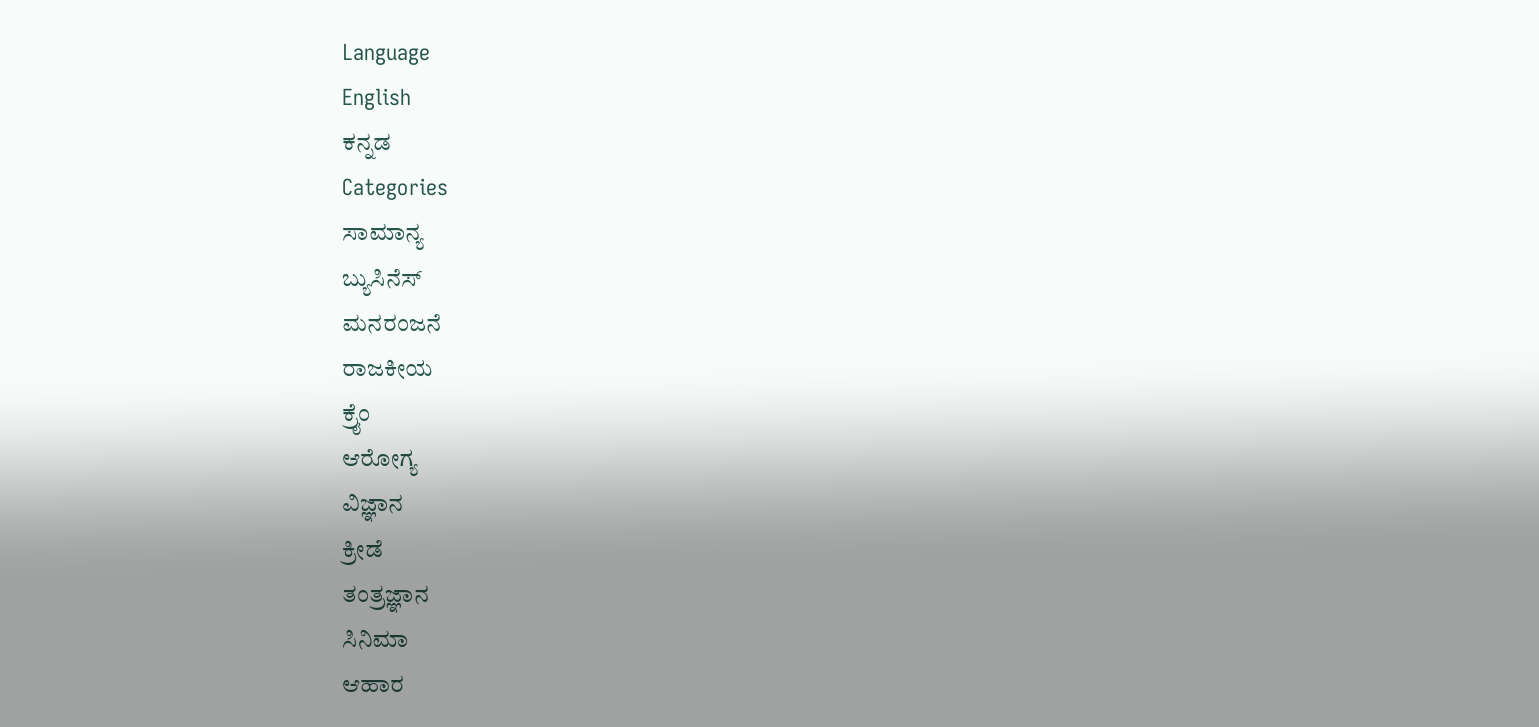Language
English
ಕನ್ನಡ
Categories
ಸಾಮಾನ್ಯ
ಬ್ಯುಸಿನೆಸ್
ಮನರಂಜನೆ
ರಾಜಕೀಯ
ಕ್ರೈಂ
ಆರೋಗ್ಯ
ವಿಜ್ಞಾನ
ಕ್ರೀಡೆ
ತಂತ್ರಜ್ಞಾನ
ಸಿನಿಮಾ
ಆಹಾರ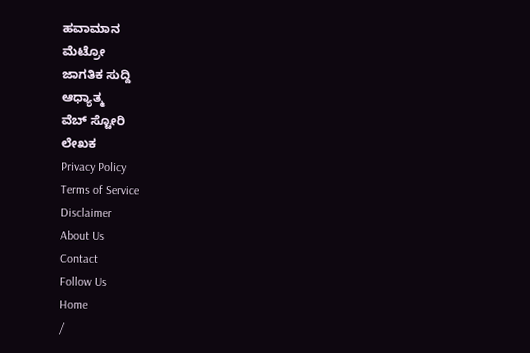ಹವಾಮಾನ
ಮೆಟ್ರೋ
ಜಾಗತಿಕ ಸುದ್ದಿ
ಆಧ್ಯಾತ್ಮ
ವೆಬ್ ಸ್ಟೋರಿ
ಲೇಖಕ
Privacy Policy
Terms of Service
Disclaimer
About Us
Contact
Follow Us
Home
/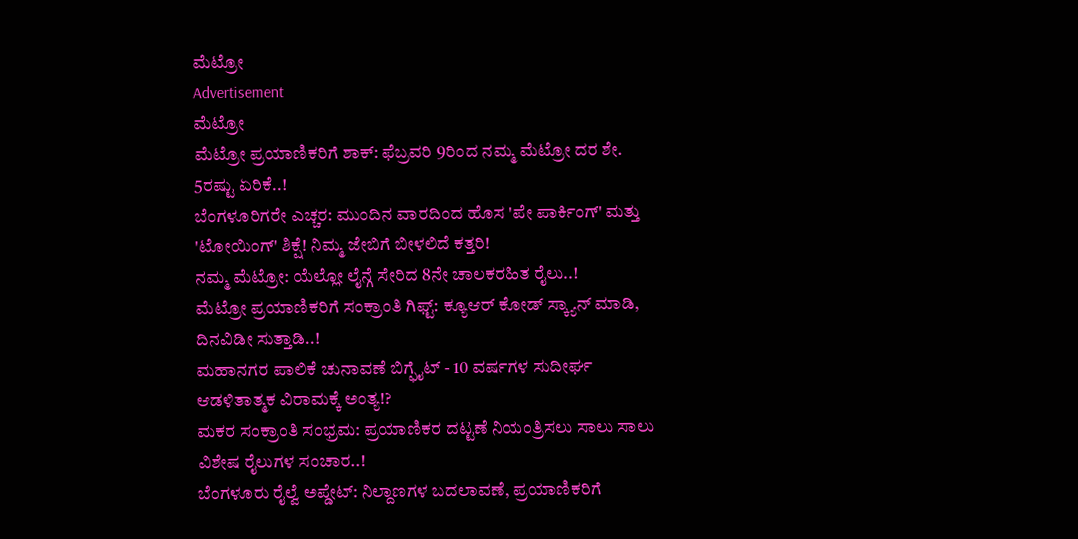ಮೆಟ್ರೋ
Advertisement
ಮೆಟ್ರೋ
ಮೆಟ್ರೋ ಪ್ರಯಾಣಿಕರಿಗೆ ಶಾಕ್: ಫೆಬ್ರವರಿ 9ರಿಂದ ನಮ್ಮ ಮೆಟ್ರೋ ದರ ಶೇ. 5ರಷ್ಟು ಏರಿಕೆ..!
ಬೆಂಗಳೂರಿಗರೇ ಎಚ್ಚರ: ಮುಂದಿನ ವಾರದಿಂದ ಹೊಸ 'ಪೇ ಪಾರ್ಕಿಂಗ್' ಮತ್ತು 'ಟೋಯಿಂಗ್' ಶಿಕ್ಷೆ! ನಿಮ್ಮ ಜೇಬಿಗೆ ಬೀಳಲಿದೆ ಕತ್ತರಿ!
ನಮ್ಮ ಮೆಟ್ರೋ: ಯೆಲ್ಲೋ ಲೈನ್ಗೆ ಸೇರಿದ 8ನೇ ಚಾಲಕರಹಿತ ರೈಲು..!
ಮೆಟ್ರೋ ಪ್ರಯಾಣಿಕರಿಗೆ ಸಂಕ್ರಾಂತಿ ಗಿಫ್ಟ್: ಕ್ಯೂಆರ್ ಕೋಡ್ ಸ್ಕ್ಯಾನ್ ಮಾಡಿ, ದಿನವಿಡೀ ಸುತ್ತಾಡಿ..!
ಮಹಾನಗರ ಪಾಲಿಕೆ ಚುನಾವಣೆ ಬಿಗ್ಫೈಟ್ - 10 ವರ್ಷಗಳ ಸುದೀರ್ಘ ಆಡಳಿತಾತ್ಮಕ ವಿರಾಮಕ್ಕೆ ಅಂತ್ಯ!?
ಮಕರ ಸಂಕ್ರಾಂತಿ ಸಂಭ್ರಮ: ಪ್ರಯಾಣಿಕರ ದಟ್ಟಣೆ ನಿಯಂತ್ರಿಸಲು ಸಾಲು ಸಾಲು ವಿಶೇಷ ರೈಲುಗಳ ಸಂಚಾರ..!
ಬೆಂಗಳೂರು ರೈಲ್ವೆ ಅಪ್ಡೇಟ್: ನಿಲ್ದಾಣಗಳ ಬದಲಾವಣೆ, ಪ್ರಯಾಣಿಕರಿಗೆ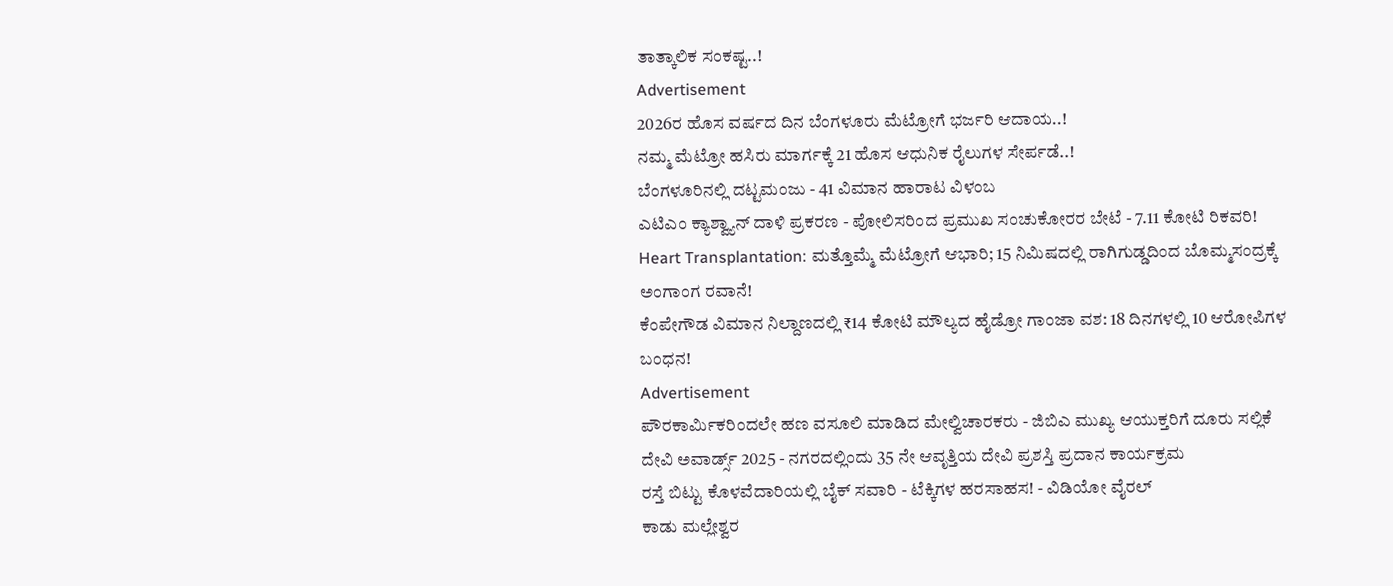ತಾತ್ಕಾಲಿಕ ಸಂಕಷ್ಟ..!
Advertisement
2026ರ ಹೊಸ ವರ್ಷದ ದಿನ ಬೆಂಗಳೂರು ಮೆಟ್ರೋಗೆ ಭರ್ಜರಿ ಆದಾಯ..!
ನಮ್ಮ ಮೆಟ್ರೋ ಹಸಿರು ಮಾರ್ಗಕ್ಕೆ 21 ಹೊಸ ಆಧುನಿಕ ರೈಲುಗಳ ಸೇರ್ಪಡೆ..!
ಬೆಂಗಳೂರಿನಲ್ಲಿ ದಟ್ಟಮಂಜು - 41 ವಿಮಾನ ಹಾರಾಟ ವಿಳಂಬ
ಎಟಿಎಂ ಕ್ಯಾಶ್ವ್ಯಾನ್ ದಾಳಿ ಪ್ರಕರಣ - ಪೋಲಿಸರಿಂದ ಪ್ರಮುಖ ಸಂಚುಕೋರರ ಬೇಟೆ - 7.11 ಕೋಟಿ ರಿಕವರಿ!
Heart Transplantation: ಮತ್ತೊಮ್ಮೆ ಮೆಟ್ರೋಗೆ ಆಭಾರಿ; 15 ನಿಮಿಷದಲ್ಲಿ ರಾಗಿಗುಡ್ಡದಿಂದ ಬೊಮ್ಮಸಂದ್ರಕ್ಕೆ ಅಂಗಾಂಗ ರವಾನೆ!
ಕೆಂಪೇಗೌಡ ವಿಮಾನ ನಿಲ್ದಾಣದಲ್ಲಿ ₹14 ಕೋಟಿ ಮೌಲ್ಯದ ಹೈಡ್ರೋ ಗಾಂಜಾ ವಶ: 18 ದಿನಗಳಲ್ಲಿ 10 ಆರೋಪಿಗಳ ಬಂಧನ!
Advertisement
ಪೌರಕಾರ್ಮಿಕರಿಂದಲೇ ಹಣ ವಸೂಲಿ ಮಾಡಿದ ಮೇಲ್ವಿಚಾರಕರು - ಜಿಬಿಎ ಮುಖ್ಯ ಆಯುಕ್ತರಿಗೆ ದೂರು ಸಲ್ಲಿಕೆ
ದೇವಿ ಅವಾರ್ಡ್ಸ್ 2025 - ನಗರದಲ್ಲಿಂದು 35 ನೇ ಆವೃತ್ತಿಯ ದೇವಿ ಪ್ರಶಸ್ತಿ ಪ್ರದಾನ ಕಾರ್ಯಕ್ರಮ
ರಸ್ತೆ ಬಿಟ್ಟು ಕೊಳವೆದಾರಿಯಲ್ಲಿ ಬೈಕ್ ಸವಾರಿ - ಟೆಕ್ಕಿಗಳ ಹರಸಾಹಸ! - ವಿಡಿಯೋ ವೈರಲ್
ಕಾಡು ಮಲ್ಲೇಶ್ವರ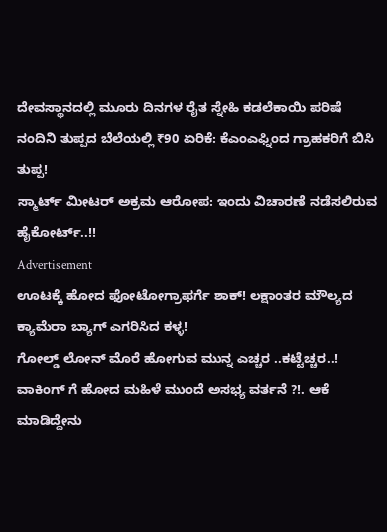ದೇವಸ್ಥಾನದಲ್ಲಿ ಮೂರು ದಿನಗಳ ರೈತ ಸ್ನೇಹಿ ಕಡಲೆಕಾಯಿ ಪರಿಷೆ
ನಂದಿನಿ ತುಪ್ಪದ ಬೆಲೆಯಲ್ಲಿ ₹90 ಏರಿಕೆ: ಕೆಎಂಎಫ್ನಿಂದ ಗ್ರಾಹಕರಿಗೆ ಬಿಸಿ ತುಪ್ಪ!
ಸ್ಮಾರ್ಟ್ ಮೀಟರ್ ಅಕ್ರಮ ಆರೋಪ: ಇಂದು ವಿಚಾರಣೆ ನಡೆಸಲಿರುವ ಹೈಕೋರ್ಟ್..!!
Advertisement
ಊಟಕ್ಕೆ ಹೋದ ಫೋಟೋಗ್ರಾಫರ್ಗೆ ಶಾಕ್! ಲಕ್ಷಾಂತರ ಮೌಲ್ಯದ ಕ್ಯಾಮೆರಾ ಬ್ಯಾಗ್ ಎಗರಿಸಿದ ಕಳ್ಳ!
ಗೋಲ್ಡ್ ಲೋನ್ ಮೊರೆ ಹೋಗುವ ಮುನ್ನ ಎಚ್ಚರ ..ಕಟ್ಟೆಚ್ಚರ..!
ವಾಕಿಂಗ್ ಗೆ ಹೋದ ಮಹಿಳೆ ಮುಂದೆ ಅಸಭ್ಯ ವರ್ತನೆ ?!. ಆಕೆ ಮಾಡಿದ್ದೇನು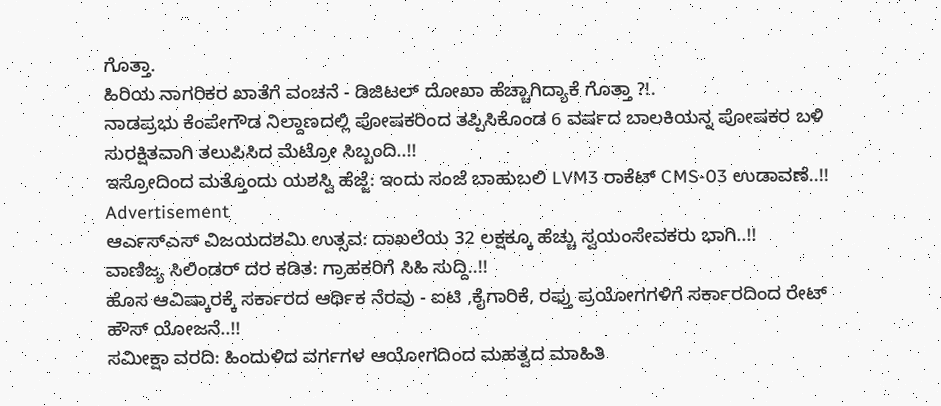ಗೊತ್ತಾ.
ಹಿರಿಯ ನಾಗರಿಕರ ಖಾತೆಗೆ ವಂಚನೆ - ಡಿಜಿಟಲ್ ದೋಖಾ ಹೆಚ್ಚಾಗಿದ್ಯಾಕೆ ಗೊತ್ತಾ ?!.
ನಾಡಪ್ರಭು ಕೆಂಪೇಗೌಡ ನಿಲ್ದಾಣದಲ್ಲಿ ಪೋಷಕರಿಂದ ತಪ್ಪಿಸಿಕೊಂಡ 6 ವರ್ಷದ ಬಾಲಕಿಯನ್ನ ಪೋಷಕರ ಬಳಿ ಸುರಕ್ಷಿತವಾಗಿ ತಲುಪಿಸಿದ ಮೆಟ್ರೋ ಸಿಬ್ಬಂದಿ..!!
ಇಸ್ರೋದಿಂದ ಮತ್ತೊಂದು ಯಶಸ್ವಿ ಹೆಜ್ಜೆ: ಇಂದು ಸಂಜೆ ಬಾಹುಬಲಿ LVM3 ರಾಕೆಟ್ CMS-03 ಉಡಾವಣೆ..!!
Advertisement
ಆರ್ಎಸ್ಎಸ್ ವಿಜಯದಶಮಿ ಉತ್ಸವ: ದಾಖಲೆಯ 32 ಲಕ್ಷಕ್ಕೂ ಹೆಚ್ಚು ಸ್ವಯಂಸೇವಕರು ಭಾಗಿ..!!
ವಾಣಿಜ್ಯ ಸಿಲಿಂಡರ್ ದರ ಕಡಿತ: ಗ್ರಾಹಕರಿಗೆ ಸಿಹಿ ಸುದ್ದಿ..!!
ಹೊಸ ಆವಿಷ್ಕಾರಕ್ಕೆ ಸರ್ಕಾರದ ಆರ್ಥಿಕ ನೆರವು - ಐಟಿ ,ಕೈಗಾರಿಕೆ, ರಫ್ತು ಪ್ರಯೋಗಗಳಿಗೆ ಸರ್ಕಾರದಿಂದ ರೇಟ್ ಹೌಸ್ ಯೋಜನೆ..!!
ಸಮೀಕ್ಷಾ ವರದಿ: ಹಿಂದುಳಿದ ವರ್ಗಗಳ ಆಯೋಗದಿಂದ ಮಹತ್ವದ ಮಾಹಿತಿ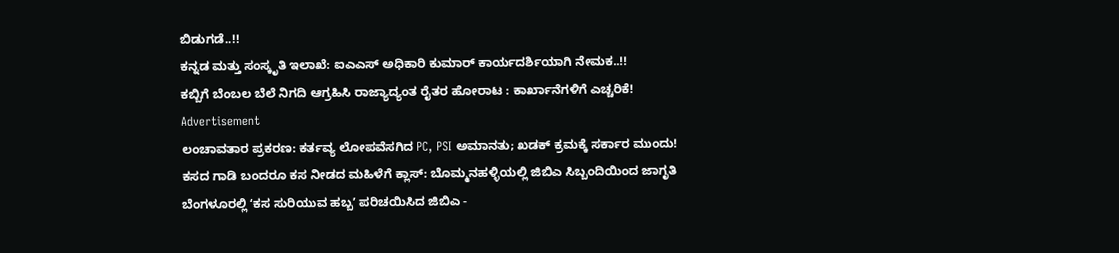ಬಿಡುಗಡೆ..!!
ಕನ್ನಡ ಮತ್ತು ಸಂಸ್ಕೃತಿ ಇಲಾಖೆ: ಐಎಎಸ್ ಅಧಿಕಾರಿ ಕುಮಾರ್ ಕಾರ್ಯದರ್ಶಿಯಾಗಿ ನೇಮಕ..!!
ಕಬ್ಬಿಗೆ ಬೆಂಬಲ ಬೆಲೆ ನಿಗದಿ ಆಗ್ರಹಿಸಿ ರಾಜ್ಯಾದ್ಯಂತ ರೈತರ ಹೋರಾಟ : ಕಾರ್ಖಾನೆಗಳಿಗೆ ಎಚ್ಚರಿಕೆ!
Advertisement
ಲಂಚಾವತಾರ ಪ್ರಕರಣ: ಕರ್ತವ್ಯ ಲೋಪವೆಸಗಿದ PC, PSI ಅಮಾನತು; ಖಡಕ್ ಕ್ರಮಕ್ಕೆ ಸರ್ಕಾರ ಮುಂದು!
ಕಸದ ಗಾಡಿ ಬಂದರೂ ಕಸ ನೀಡದ ಮಹಿಳೆಗೆ ಕ್ಲಾಸ್: ಬೊಮ್ಮನಹಳ್ಳಿಯಲ್ಲಿ ಜಿಬಿಎ ಸಿಬ್ಬಂದಿಯಿಂದ ಜಾಗೃತಿ
ಬೆಂಗಳೂರಲ್ಲಿ ʻಕಸ ಸುರಿಯುವ ಹಬ್ಬʼ ಪರಿಚಯಿಸಿದ ಜಿಬಿಎ -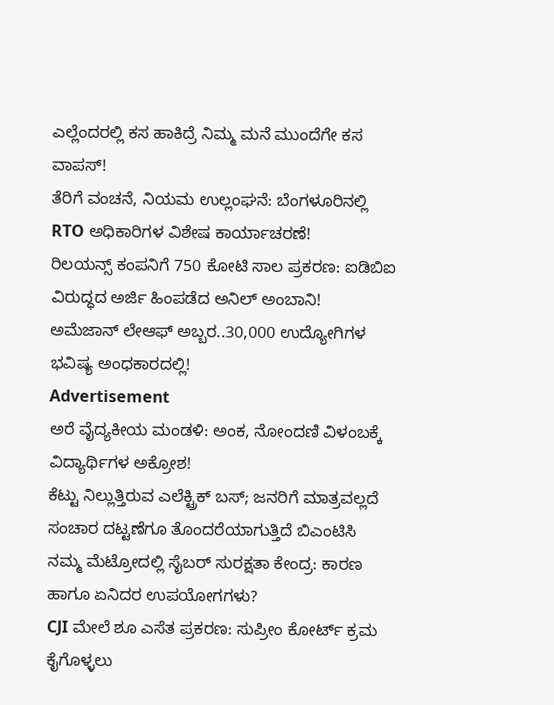ಎಲ್ಲೆಂದರಲ್ಲಿ ಕಸ ಹಾಕಿದ್ರೆ ನಿಮ್ಮ ಮನೆ ಮುಂದೆಗೇ ಕಸ ವಾಪಸ್!
ತೆರಿಗೆ ವಂಚನೆ, ನಿಯಮ ಉಲ್ಲಂಘನೆ: ಬೆಂಗಳೂರಿನಲ್ಲಿ RTO ಅಧಿಕಾರಿಗಳ ವಿಶೇಷ ಕಾರ್ಯಾಚರಣೆ!
ರಿಲಯನ್ಸ್ ಕಂಪನಿಗೆ 750 ಕೋಟಿ ಸಾಲ ಪ್ರಕರಣ: ಐಡಿಬಿಐ ವಿರುದ್ಧದ ಅರ್ಜಿ ಹಿಂಪಡೆದ ಅನಿಲ್ ಅಂಬಾನಿ!
ಅಮೆಜಾನ್ ಲೇಆಫ್ ಅಬ್ಬರ..30,000 ಉದ್ಯೋಗಿಗಳ ಭವಿಷ್ಯ ಅಂಧಕಾರದಲ್ಲಿ!
Advertisement
ಅರೆ ವೈದ್ಯಕೀಯ ಮಂಡಳಿ: ಅಂಕ, ನೋಂದಣಿ ವಿಳಂಬಕ್ಕೆ ವಿದ್ಯಾರ್ಥಿಗಳ ಅಕ್ರೋಶ!
ಕೆಟ್ಟು ನಿಲ್ಲುತ್ತಿರುವ ಎಲೆಕ್ಟ್ರಿಕ್ ಬಸ್; ಜನರಿಗೆ ಮಾತ್ರವಲ್ಲದೆ ಸಂಚಾರ ದಟ್ಟಣೆಗೂ ತೊಂದರೆಯಾಗುತ್ತಿದೆ ಬಿಎಂಟಿಸಿ
ನಮ್ಮ ಮೆಟ್ರೋದಲ್ಲಿ ಸೈಬರ್ ಸುರಕ್ಷತಾ ಕೇಂದ್ರ: ಕಾರಣ ಹಾಗೂ ಏನಿದರ ಉಪಯೋಗಗಳು?
CJI ಮೇಲೆ ಶೂ ಎಸೆತ ಪ್ರಕರಣ: ಸುಪ್ರೀಂ ಕೋರ್ಟ್ ಕ್ರಮ ಕೈಗೊಳ್ಳಲು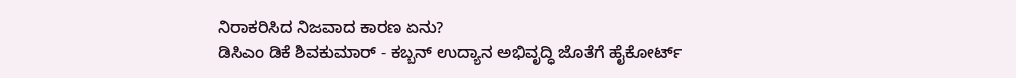ನಿರಾಕರಿಸಿದ ನಿಜವಾದ ಕಾರಣ ಏನು?
ಡಿಸಿಎಂ ಡಿಕೆ ಶಿವಕುಮಾರ್ - ಕಬ್ಬನ್ ಉದ್ಯಾನ ಅಭಿವೃದ್ಧಿ ಜೊತೆಗೆ ಹೈಕೋರ್ಟ್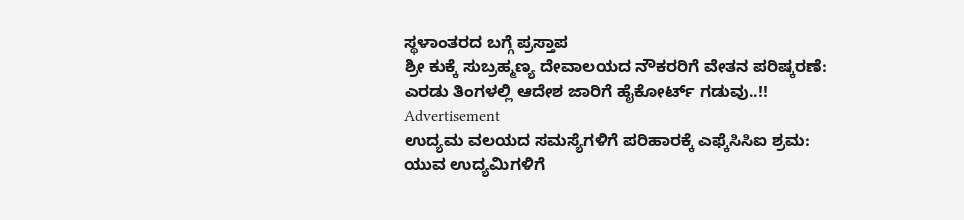ಸ್ಥಳಾಂತರದ ಬಗ್ಗೆ ಪ್ರಸ್ತಾಪ
ಶ್ರೀ ಕುಕ್ಕೆ ಸುಬ್ರಹ್ಮಣ್ಯ ದೇವಾಲಯದ ನೌಕರರಿಗೆ ವೇತನ ಪರಿಷ್ಕರಣೆ: ಎರಡು ತಿಂಗಳಲ್ಲಿ ಆದೇಶ ಜಾರಿಗೆ ಹೈಕೋರ್ಟ್ ಗಡುವು..!!
Advertisement
ಉದ್ಯಮ ವಲಯದ ಸಮಸ್ಯೆಗಳಿಗೆ ಪರಿಹಾರಕ್ಕೆ ಎಫ್ಕೆಸಿಸಿಐ ಶ್ರಮ: ಯುವ ಉದ್ಯಮಿಗಳಿಗೆ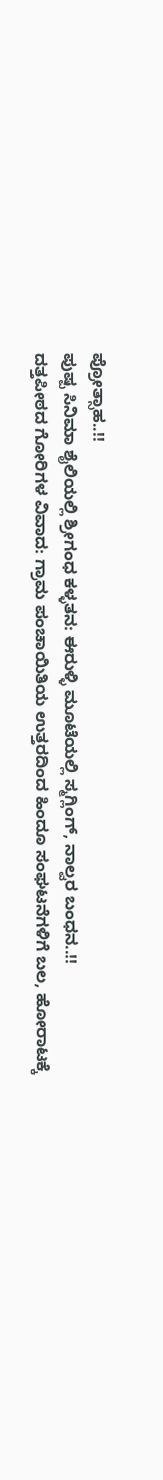ಪ್ರೋತ್ಸಾಹ..!!
ಪುಷ್ಪ ಸಿನಿಮಾ ಶೈಲಿಯಲ್ಲಿ ಶ್ರೀಗಂಧ ಕಳ್ಳತನ: ಈರುಳ್ಳಿ ಮೂಟೆಯಲ್ಲಿ ಸ್ಮಗ್ಲಿಂಗ್, ನಾಲ್ವರ ಬಂಧನ..!!
ದತ್ತಪೀಠದ ಗೋರಿಗಳ ವಿವಾದ: ಗ್ರಾಮ ಪಂಚಾಯಿತಿಯ ಉತ್ತರದಿಂದ ಹಿಂದೂ ಸಂಘಟನೆಗಳಿಗೆ ಬಲ, ಹೋರಾಟಕ್ಕೆ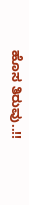ಹೊಸ ತಿರುವು..!!